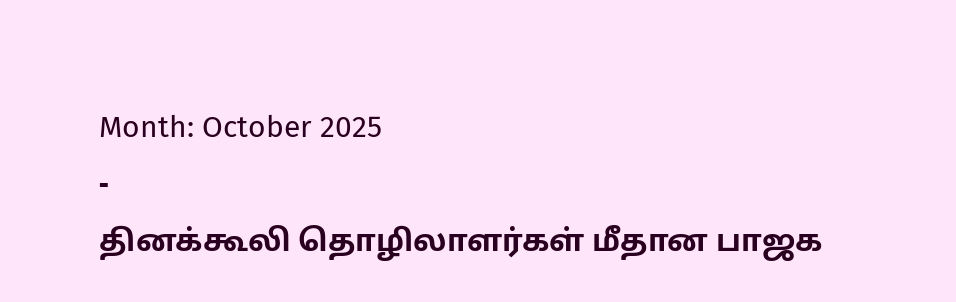Month: October 2025
-
தினக்கூலி தொழிலாளர்கள் மீதான பாஜக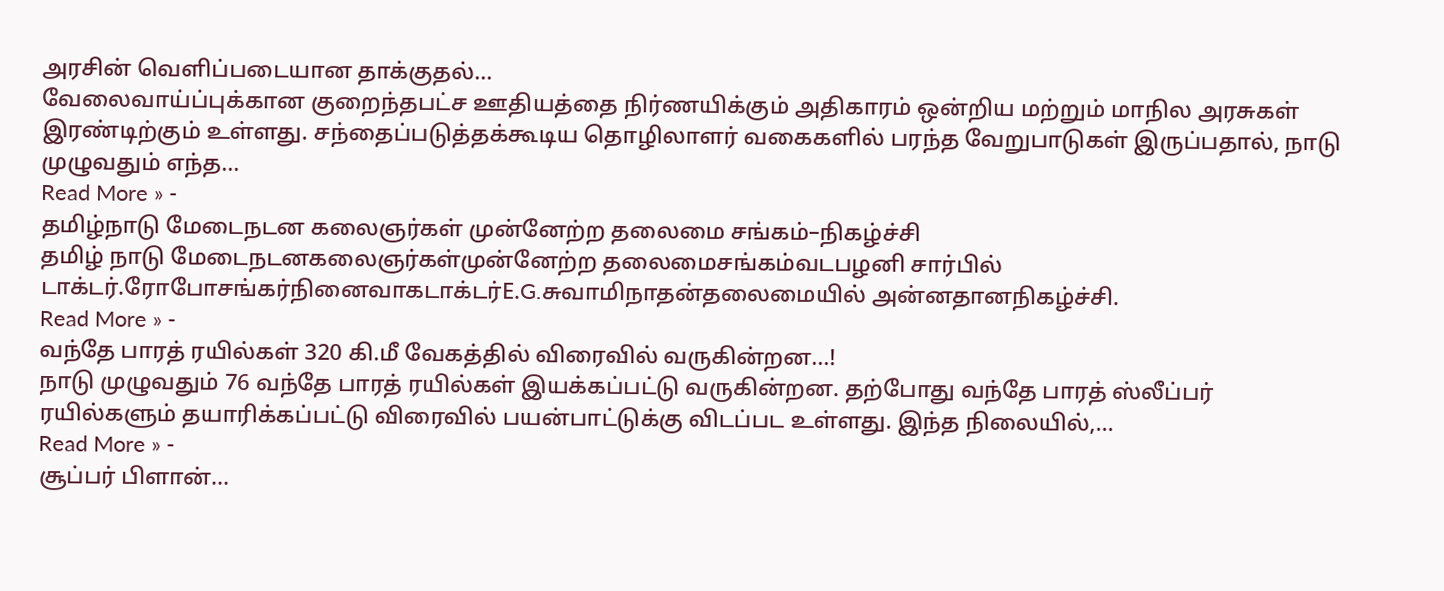அரசின் வெளிப்படையான தாக்குதல்…
வேலைவாய்ப்புக்கான குறைந்தபட்ச ஊதியத்தை நிர்ணயிக்கும் அதிகாரம் ஒன்றிய மற்றும் மாநில அரசுகள் இரண்டிற்கும் உள்ளது. சந்தைப்படுத்தக்கூடிய தொழிலாளர் வகைகளில் பரந்த வேறுபாடுகள் இருப்பதால், நாடு முழுவதும் எந்த…
Read More » -
தமிழ்நாடு மேடைநடன கலைஞர்கள் முன்னேற்ற தலைமை சங்கம்–நிகழ்ச்சி
தமிழ் நாடு மேடைநடனகலைஞர்கள்முன்னேற்ற தலைமைசங்கம்வடபழனி சார்பில் டாக்டர்.ரோபோசங்கர்நினைவாகடாக்டர்E.G.சுவாமிநாதன்தலைமையில் அன்னதானநிகழ்ச்சி.
Read More » -
வந்தே பாரத் ரயில்கள் 320 கி.மீ வேகத்தில் விரைவில் வருகின்றன…!
நாடு முழுவதும் 76 வந்தே பாரத் ரயில்கள் இயக்கப்பட்டு வருகின்றன. தற்போது வந்தே பாரத் ஸ்லீப்பர் ரயில்களும் தயாரிக்கப்பட்டு விரைவில் பயன்பாட்டுக்கு விடப்பட உள்ளது. இந்த நிலையில்,…
Read More » -
சூப்பர் பிளான்…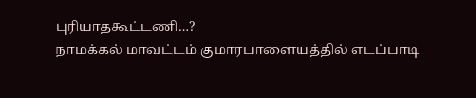புரியாதகூட்டணி…?
நாமக்கல் மாவட்டம் குமாரபாளையத்தில் எடப்பாடி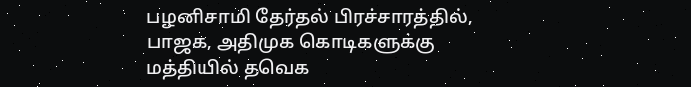பழனிசாமி தேர்தல் பிரச்சாரத்தில், பாஜக, அதிமுக கொடிகளுக்கு மத்தியில் தவெக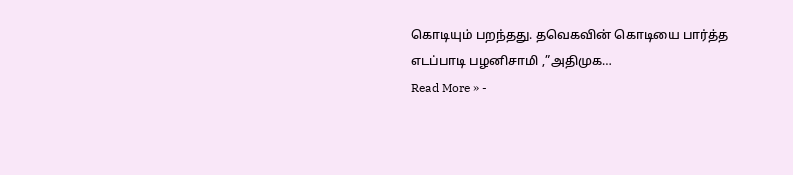கொடியும் பறந்தது. தவெகவின் கொடியை பார்த்த எடப்பாடி பழனிசாமி ,”அதிமுக…
Read More » -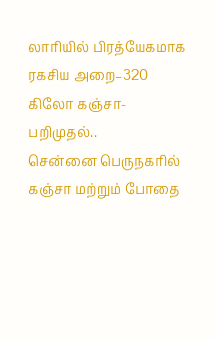லாரியில் பிரத்யேகமாக ரகசிய அறை–320 கிலோ கஞ்சா-பறிமுதல்..
சென்னை பெருநகரில் கஞ்சா மற்றும் போதை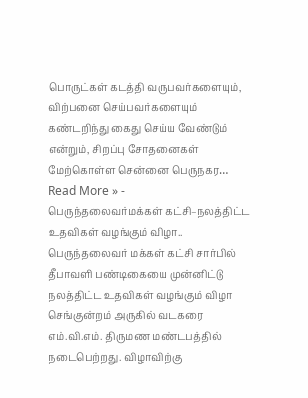பொருட்கள் கடத்தி வருபவர்களையும், விற்பனை செய்பவர்களையும் கண்டறிந்து கைது செய்ய வேண்டும் என்றும், சிறப்பு சோதனைகள் மேற்கொள்ள சென்னை பெருநகர…
Read More » -
பெருந்தலைவர்மக்கள் கட்சி–நலத்திட்ட உதவிகள் வழங்கும் விழா..
பெருந்தலைவர் மக்கள் கட்சி சார்பில் தீபாவளி பண்டிகையை முன்னிட்டு நலத்திட்ட உதவிகள் வழங்கும் விழா செங்குன்றம் அருகில் வடகரை எம்.வி.எம். திருமண மண்டபத்தில் நடைபெற்றது. விழாவிற்கு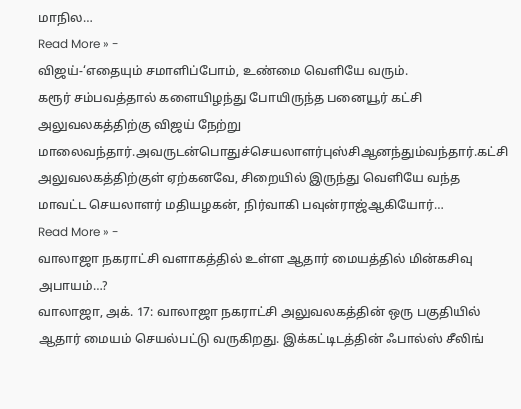மாநில…
Read More » -
விஜய்-‘எதையும் சமாளிப்போம், உண்மை வெளியே வரும்.
கரூர் சம்பவத்தால் களையிழந்து போயிருந்த பனையூர் கட்சி அலுவலகத்திற்கு விஜய் நேற்று மாலைவந்தார்.அவருடன்பொதுச்செயலாளர்புஸ்சிஆனந்தும்வந்தார்.கட்சி அலுவலகத்திற்குள் ஏற்கனவே, சிறையில் இருந்து வெளியே வந்த மாவட்ட செயலாளர் மதியழகன், நிர்வாகி பவுன்ராஜ்ஆகியோர்…
Read More » -
வாலாஜா நகராட்சி வளாகத்தில் உள்ள ஆதார் மையத்தில் மின்கசிவு அபாயம்…?
வாலாஜா, அக். 17: வாலாஜா நகராட்சி அலுவலகத்தின் ஒரு பகுதியில் ஆதார் மையம் செயல்பட்டு வருகிறது. இக்கட்டிடத்தின் ஃபால்ஸ் சீலிங்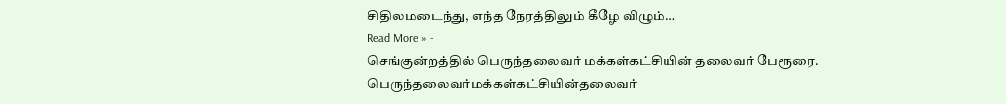சிதிலமடைந்து, எந்த நேரத்திலும் கீழே விழும்…
Read More » -
செங்குன்றத்தில் பெருந்தலைவர் மக்கள்கட்சியின் தலைவர் பேரூரை.
பெருந்தலைவர்மக்கள்கட்சியின்தலைவர்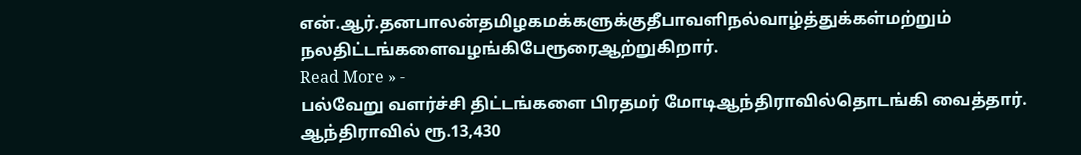என்.ஆர்.தனபாலன்தமிழகமக்களுக்குதீபாவளிநல்வாழ்த்துக்கள்மற்றும் நலதிட்டங்களைவழங்கிபேரூரைஆற்றுகிறார்.
Read More » -
பல்வேறு வளர்ச்சி திட்டங்களை பிரதமர் மோடிஆந்திராவில்தொடங்கி வைத்தார்.
ஆந்திராவில் ரூ.13,430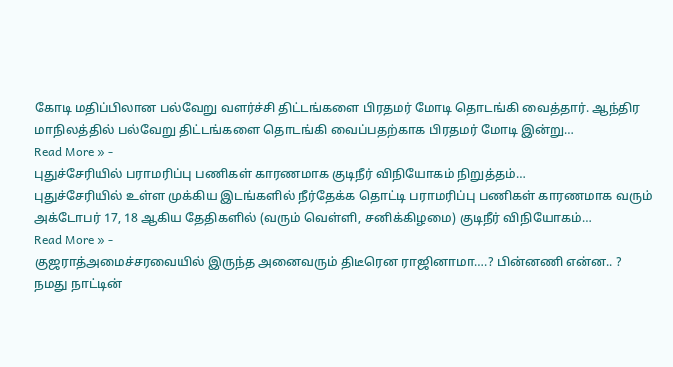கோடி மதிப்பிலான பல்வேறு வளர்ச்சி திட்டங்களை பிரதமர் மோடி தொடங்கி வைத்தார். ஆந்திர மாநிலத்தில் பல்வேறு திட்டங்களை தொடங்கி வைப்பதற்காக பிரதமர் மோடி இன்று…
Read More » -
புதுச்சேரியில் பராமரிப்பு பணிகள் காரணமாக குடிநீர் விநியோகம் நிறுத்தம்…
புதுச்சேரியில் உள்ள முக்கிய இடங்களில் நீர்தேக்க தொட்டி பராமரிப்பு பணிகள் காரணமாக வரும் அக்டோபர் 17, 18 ஆகிய தேதிகளில் (வரும் வெள்ளி, சனிக்கிழமை) குடிநீர் விநியோகம்…
Read More » -
குஜராத்அமைச்சரவையில் இருந்த அனைவரும் திடீரென ராஜினாமா….? பின்னணி என்ன.. ?
நமது நாட்டின்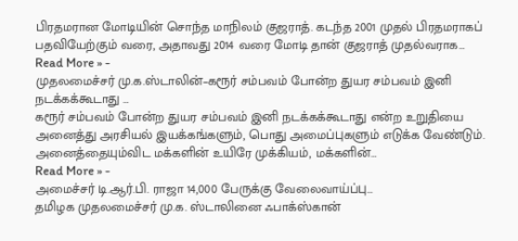பிரதமரான மோடியின் சொந்த மாநிலம் குஜராத். கடந்த 2001 முதல் பிரதமராகப் பதவியேற்கும் வரை, அதாவது 2014 வரை மோடி தான் குஜராத் முதல்வராக…
Read More » -
முதலமைச்சர் மு.க.ஸ்டாலின்–கரூர் சம்பவம் போன்ற துயர சம்பவம் இனி நடக்கக்கூடாது …
கரூர் சம்பவம் போன்ற துயர சம்பவம் இனி நடக்கக்கூடாது என்ற உறுதியை அனைத்து அரசியல் இயக்கங்களும், பொது அமைப்புகளும் எடுக்க வேண்டும். அனைத்தையும்விட மக்களின் உயிரே முக்கியம், மக்களின்…
Read More » -
அமைச்சர் டி.ஆர்.பி. ராஜா 14,000 பேருக்கு வேலைவாய்ப்பு…
தமிழக முதலமைச்சர் மு.க. ஸ்டாலினை ஃபாக்ஸ்கான்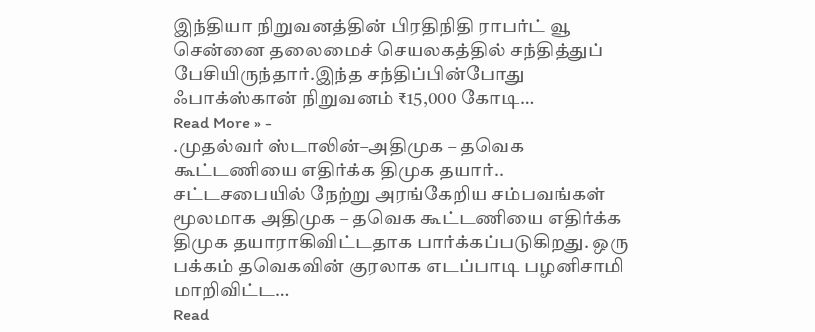இந்தியா நிறுவனத்தின் பிரதிநிதி ராபர்ட் வூ சென்னை தலைமைச் செயலகத்தில் சந்தித்துப் பேசியிருந்தார்.இந்த சந்திப்பின்போது ஃபாக்ஸ்கான் நிறுவனம் ₹15,000 கோடி…
Read More » -
.முதல்வர் ஸ்டாலின்–அதிமுக – தவெக கூட்டணியை எதிர்க்க திமுக தயார்..
சட்டசபையில் நேற்று அரங்கேறிய சம்பவங்கள் மூலமாக அதிமுக – தவெக கூட்டணியை எதிர்க்க திமுக தயாராகிவிட்டதாக பார்க்கப்படுகிறது. ஒரு பக்கம் தவெகவின் குரலாக எடப்பாடி பழனிசாமி மாறிவிட்ட…
Read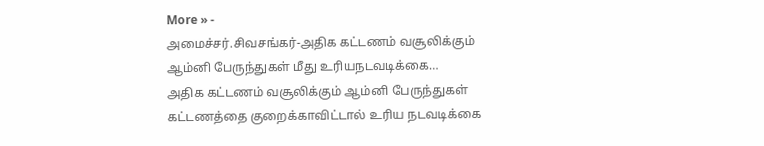More » -
அமைச்சர்.சிவசங்கர்-அதிக கட்டணம் வசூலிக்கும் ஆம்னி பேருந்துகள் மீது உரியநடவடிக்கை…
அதிக கட்டணம் வசூலிக்கும் ஆம்னி பேருந்துகள் கட்டணத்தை குறைக்காவிட்டால் உரிய நடவடிக்கை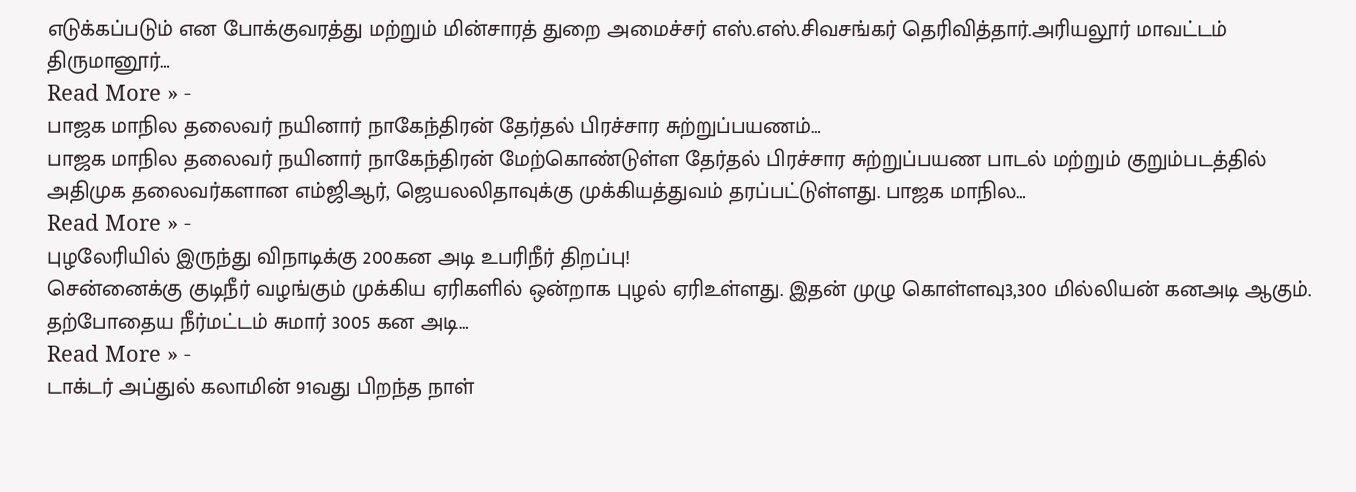எடுக்கப்படும் என போக்குவரத்து மற்றும் மின்சாரத் துறை அமைச்சர் எஸ்.எஸ்.சிவசங்கர் தெரிவித்தார்.அரியலூர் மாவட்டம் திருமானூர்…
Read More » -
பாஜக மாநில தலைவர் நயினார் நாகேந்திரன் தேர்தல் பிரச்சார சுற்றுப்பயணம்…
பாஜக மாநில தலைவர் நயினார் நாகேந்திரன் மேற்கொண்டுள்ள தேர்தல் பிரச்சார சுற்றுப்பயண பாடல் மற்றும் குறும்படத்தில் அதிமுக தலைவர்களான எம்ஜிஆர், ஜெயலலிதாவுக்கு முக்கியத்துவம் தரப்பட்டுள்ளது. பாஜக மாநில…
Read More » -
புழலேரியில் இருந்து விநாடிக்கு 200கன அடி உபரிநீர் திறப்பு!
சென்னைக்கு குடிநீர் வழங்கும் முக்கிய ஏரிகளில் ஒன்றாக புழல் ஏரிஉள்ளது. இதன் முழு கொள்ளவு3,300 மில்லியன் கனஅடி ஆகும். தற்போதைய நீர்மட்டம் சுமார் 3005 கன அடி…
Read More » -
டாக்டர் அப்துல் கலாமின் 91வது பிறந்த நாள்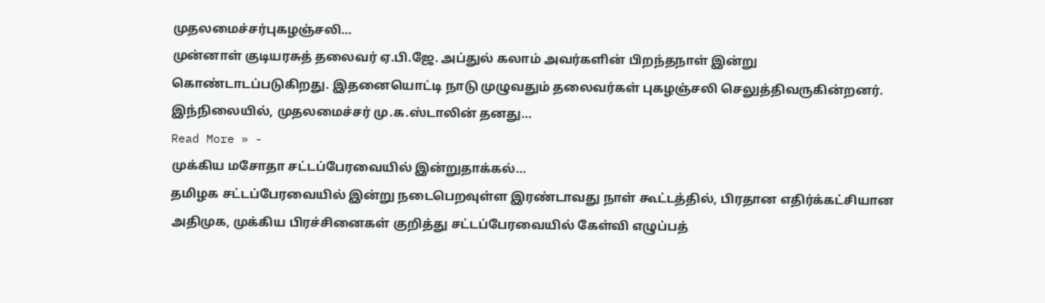முதலமைச்சர்புகழஞ்சலி…
முன்னாள் குடியரசுத் தலைவர் ஏ.பி.ஜே. அப்துல் கலாம் அவர்களின் பிறந்தநாள் இன்று கொண்டாடப்படுகிறது. இதனையொட்டி நாடு முழுவதும் தலைவர்கள் புகழஞ்சலி செலுத்திவருகின்றனர். இந்நிலையில், முதலமைச்சர் மு.க.ஸ்டாலின் தனது…
Read More » -
முக்கிய மசோதா சட்டப்பேரவையில் இன்றுதாக்கல்…
தமிழக சட்டப்பேரவையில் இன்று நடைபெறவுள்ள இரண்டாவது நாள் கூட்டத்தில், பிரதான எதிர்க்கட்சியான அதிமுக, முக்கிய பிரச்சினைகள் குறித்து சட்டப்பேரவையில் கேள்வி எழுப்பத்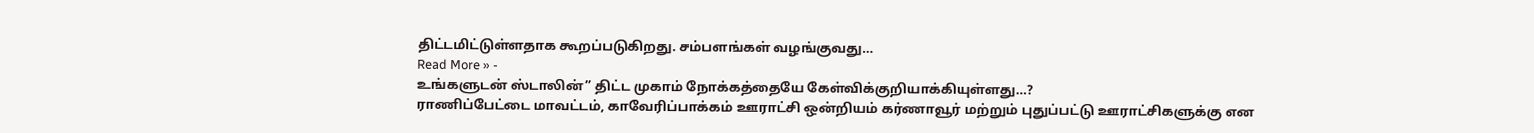திட்டமிட்டுள்ளதாக கூறப்படுகிறது. சம்பளங்கள் வழங்குவது…
Read More » -
உங்களுடன் ஸ்டாலின்” திட்ட முகாம் நோக்கத்தையே கேள்விக்குறியாக்கியுள்ளது…?
ராணிப்பேட்டை மாவட்டம், காவேரிப்பாக்கம் ஊராட்சி ஒன்றியம் கர்ணாவூர் மற்றும் புதுப்பட்டு ஊராட்சிகளுக்கு என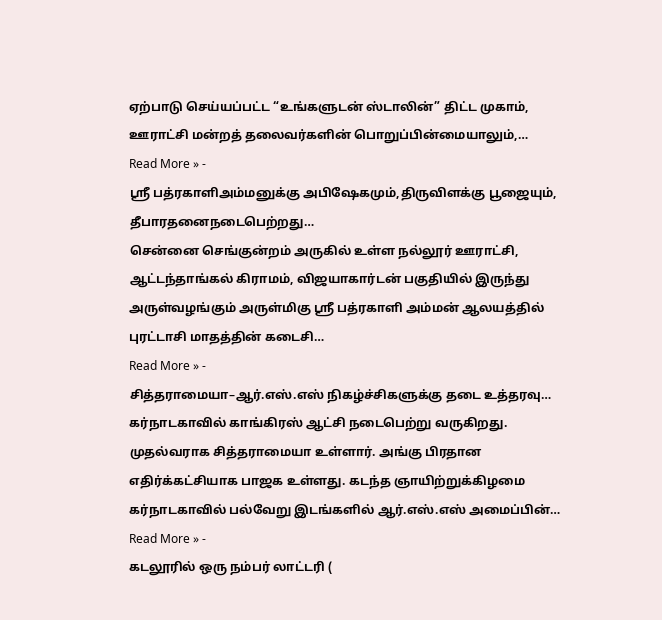ஏற்பாடு செய்யப்பட்ட “உங்களுடன் ஸ்டாலின்” திட்ட முகாம், ஊராட்சி மன்றத் தலைவர்களின் பொறுப்பின்மையாலும்,…
Read More » -
ஸ்ரீ பத்ரகாளிஅம்மனுக்கு அபிஷேகமும்,திருவிளக்கு பூஜையும், தீபாரதனைநடைபெற்றது…
சென்னை செங்குன்றம் அருகில் உள்ள நல்லூர் ஊராட்சி, ஆட்டந்தாங்கல் கிராமம், விஜயாகார்டன் பகுதியில் இருந்து அருள்வழங்கும் அருள்மிகு ஸ்ரீ பத்ரகாளி அம்மன் ஆலயத்தில் புரட்டாசி மாதத்தின் கடைசி…
Read More » -
சித்தராமையா–ஆர்.எஸ்.எஸ் நிகழ்ச்சிகளுக்கு தடை உத்தரவு…
கர்நாடகாவில் காங்கிரஸ் ஆட்சி நடைபெற்று வருகிறது. முதல்வராக சித்தராமையா உள்ளார். அங்கு பிரதான எதிர்க்கட்சியாக பாஜக உள்ளது. கடந்த ஞாயிற்றுக்கிழமை கர்நாடகாவில் பல்வேறு இடங்களில் ஆர்.எஸ்.எஸ் அமைப்பின்…
Read More » -
கடலூரில் ஒரு நம்பர் லாட்டரி (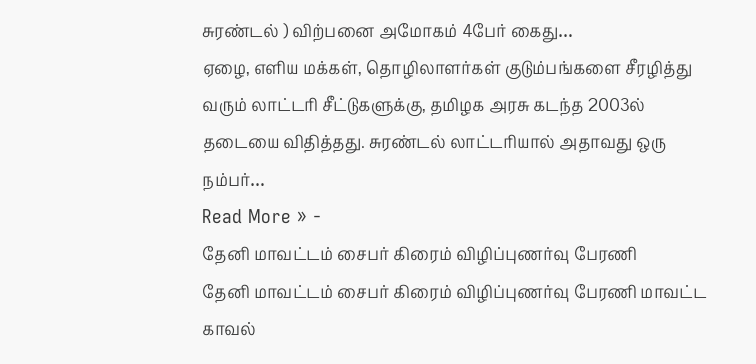சுரண்டல் ) விற்பனை அமோகம் 4பேர் கைது…
ஏழை, எளிய மக்கள், தொழிலாளர்கள் குடும்பங்களை சீரழித்து வரும் லாட்டரி சீட்டுகளுக்கு, தமிழக அரசு கடந்த 2003ல் தடையை விதித்தது. சுரண்டல் லாட்டரியால் அதாவது ஒரு நம்பர்…
Read More » -
தேனி மாவட்டம் சைபர் கிரைம் விழிப்புணர்வு பேரணி
தேனி மாவட்டம் சைபர் கிரைம் விழிப்புணர்வு பேரணி மாவட்ட காவல்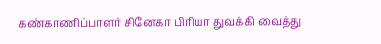கண்காணிப்பாளர் சினேகா பிரியா துவக்கி வைத்து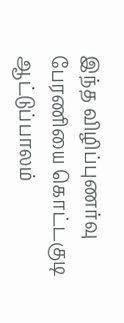இந்த விழிப்புணர்வு பேரணியை கொட்டகுடி ஆட்டுப்பாலம்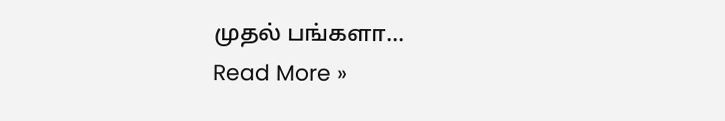முதல் பங்களா…
Read More »